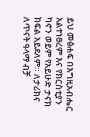ይህ መፅሐፍ በእግዚአብሔር አልተነፀረም እና የክርስቲያን ካኖን ወይም የአይሁድ ታናክ ክፍል አይደለም። ለታሪክና ለጥናት ዓላማ ብቻ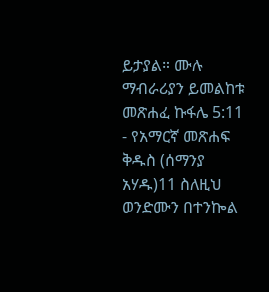ይታያል። ሙሉ ማብራሪያን ይመልከቱ መጽሐፈ ኩፋሌ 5:11 - የአማርኛ መጽሐፍ ቅዱስ (ሰማንያ አሃዱ)11 ስለዚህ ወንድሙን በተንኰል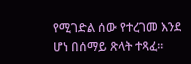የሚገድል ሰው የተረገመ እንደ ሆነ በሰማይ ጽላት ተጻፈ።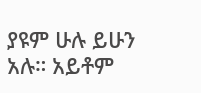ያዩም ሁሉ ይሁን አሉ። አይቶም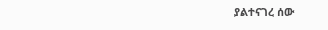ያልተናገረ ሰው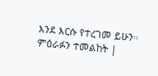እንደ እርሱ የተረገመ ይሁን። ምዕራፉን ተመልከት |